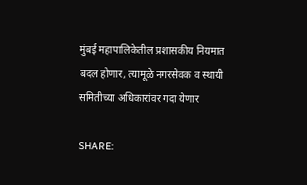मुंबई महापालिकेतील प्रशासकीय नियमात बदल होणार, त्यामूळे नगरसेवक व स्थायी समितीच्या अधिकारांवर गदा येणार

SHARE: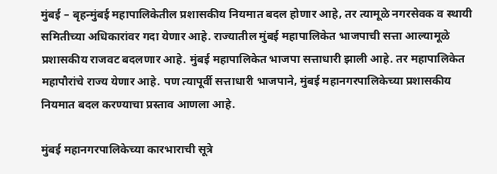मुंबई – बृहन्मुंबई महापालिकेतील प्रशासकीय नियमात बदल होणार आहे, तर त्यामूळे नगरसेवक व स्थायी समितीच्या अधिकारांवर गदा येणार आहे. राज्यातील मुंबई महापालिकेत भाजपाची सत्ता आल्यामूळे प्रशासकीय राजवट बदलणार आहे. मुंबई महापालिकेत भाजपा सत्ताधारी झाली आहे. तर महापालिकेत महापौरांचे राज्य येणार आहे. पण त्यापूर्वी सत्ताधारी भाजपाने, मुंबई महानगरपालिकेच्या प्रशासकीय नियमात बदल करण्याचा प्रस्ताव आणला आहे.

मुंबई महानगरपालिकेच्या कारभाराची सूत्रे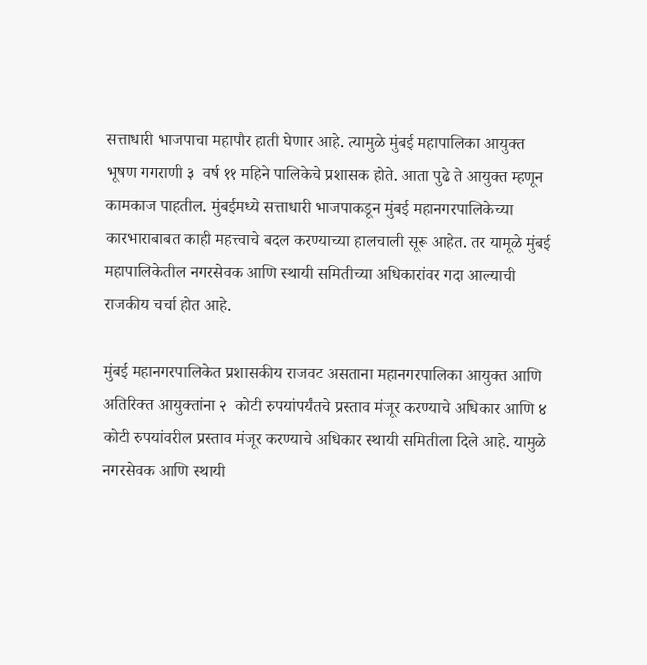सत्ताधारी भाजपाचा महापौर हाती घेणार आहे. त्यामुळे मुंबई महापालिका आयुक्त भूषण गगराणी ३  वर्ष ११ महिने पालिकेचे प्रशासक होते. आता पुढे ते आयुक्त म्हणून कामकाज पाहतील. मुंबईमध्ये सत्ताधारी भाजपाकडून मुंबई महानगरपालिकेच्या कारभाराबाबत काही महत्त्वाचे बदल करण्याच्या हालचाली सूरू आहेत. तर यामूळे मुंबई महापालिकेतील नगरसेवक आणि स्थायी समितीच्या अधिकारांवर गदा आल्याची राजकीय चर्चा होत आहे.

मुंबई महानगरपालिकेत प्रशासकीय राजवट असताना महानगरपालिका आयुक्त आणि अतिरिक्त आयुक्तांना २  कोटी रुपयांपर्यंतचे प्रस्ताव मंजूर करण्याचे अधिकार आणि ४  कोटी रुपयांवरील प्रस्ताव मंजूर करण्याचे अधिकार स्थायी समितीला दिले आहे. यामुळे नगरसेवक आणि स्थायी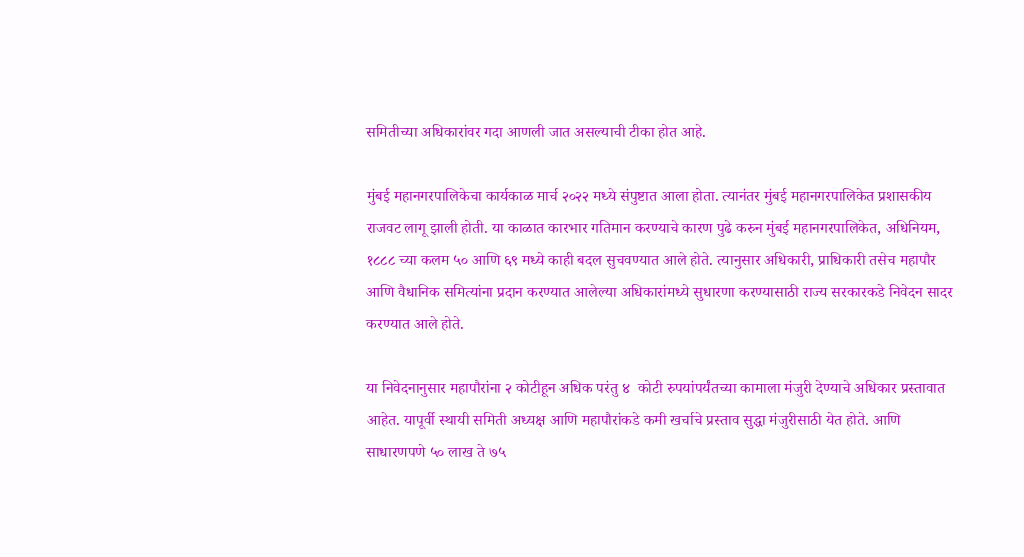समितीच्या अधिकारांवर गदा आणली जात असल्याची टीका होत आहे.

मुंबई महानगरपालिकेचा कार्यकाळ मार्च २०२२ मध्ये संपुष्टात आला होता. त्यानंतर मुंबई महानगरपालिकेत प्रशासकीय राजवट लागू झाली होती. या काळात कारभार गतिमान करण्याचे कारण पुढे करुन मुंबई महानगरपालिकेत, अधिनियम, १८८८ च्या कलम ५० आणि ६९ मध्ये काही बदल सुचवण्यात आले होते. त्यानुसार अधिकारी, प्राधिकारी तसेच महापौर आणि वैधानिक समित्यांना प्रदान करण्यात आलेल्या अधिकारांमध्ये सुधारणा करण्यासाठी राज्य सरकारकडे निवेदन सादर करण्यात आले होते.

या निवेदनानुसार महापौरांना २ कोटीहून अधिक परंतु ४  कोटी रुपयांपर्यंतच्या कामाला मंजुरी देण्याचे अधिकार प्रस्तावात आहेत. यापूर्वी स्थायी समिती अध्यक्ष आणि महापौरांकडे कमी खर्चाचे प्रस्ताव सुद्धा मंजुरीसाठी येत होते. आणि साधारणपणे ५० लाख ते ७५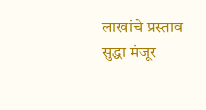लाखांचे प्रस्ताव सुद्धा मंजूर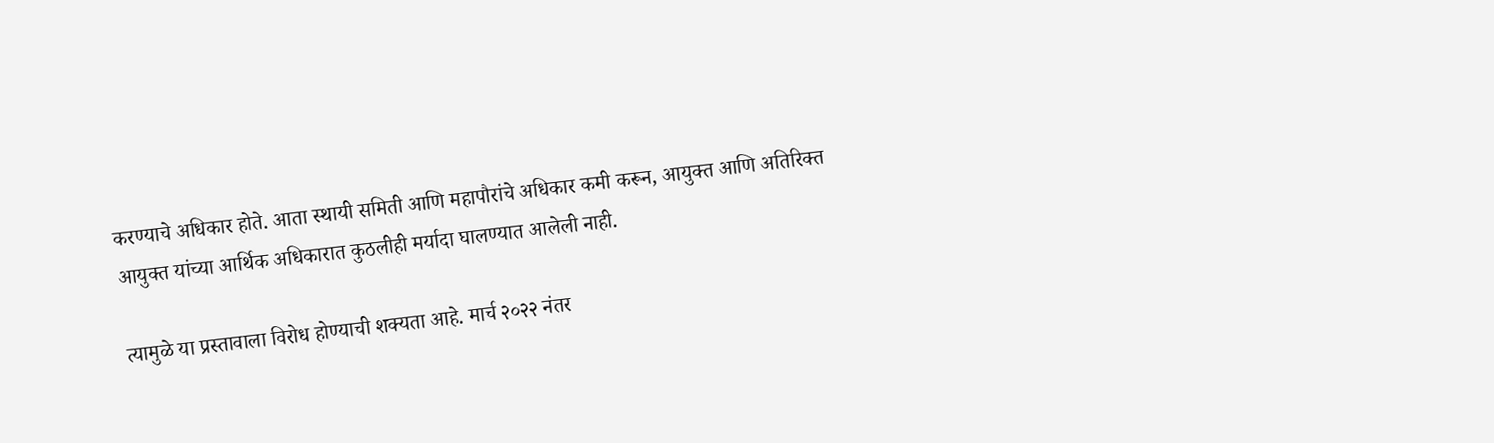करण्याचे अधिकार होते. आता स्थायी समिती आणि महापौरांचे अधिकार कमी करून, आयुक्त आणि अतिरिक्त आयुक्त यांच्या आर्थिक अधिकारात कुठलीही मर्यादा घालण्यात आलेली नाही.

त्यामुळे या प्रस्तावाला विरोध होण्याची शक्यता आहे. मार्च २०२२ नंतर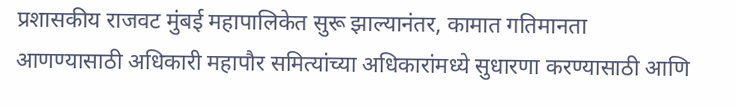प्रशासकीय राजवट मुंबई महापालिकेत सुरू झाल्यानंतर, कामात गतिमानता आणण्यासाठी अधिकारी महापौर समित्यांच्या अधिकारांमध्ये सुधारणा करण्यासाठी आणि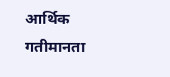आर्थिक गतीमानता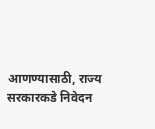आणण्यासाठी, राज्य सरकारकडे निवेदन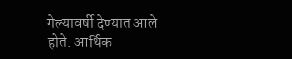गेल्यावर्षी देण्यात आले होते. आर्थिक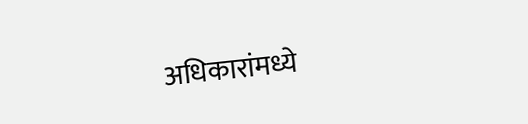अधिकारांमध्ये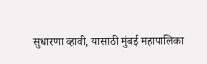सुधारणा व्हावी, यासाठी मुंबई महापालिका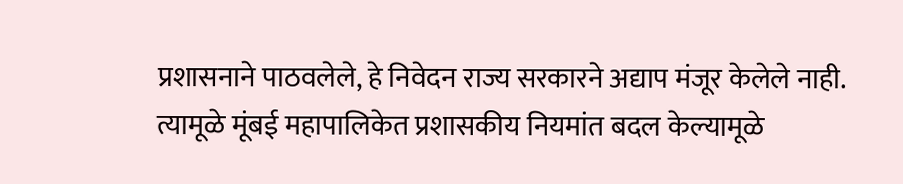प्रशासनाने पाठवलेले, हे निवेदन राज्य सरकारने अद्याप मंजूर केलेले नाही. त्यामूळे मूंबई महापालिकेत प्रशासकीय नियमांत बदल केल्यामूळे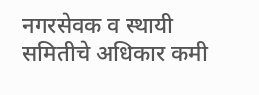नगरसेवक व स्थायी समितीचे अधिकार कमी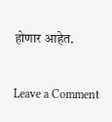होणार आहेत.

Leave a Comment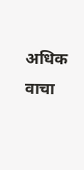अधिक वाचा